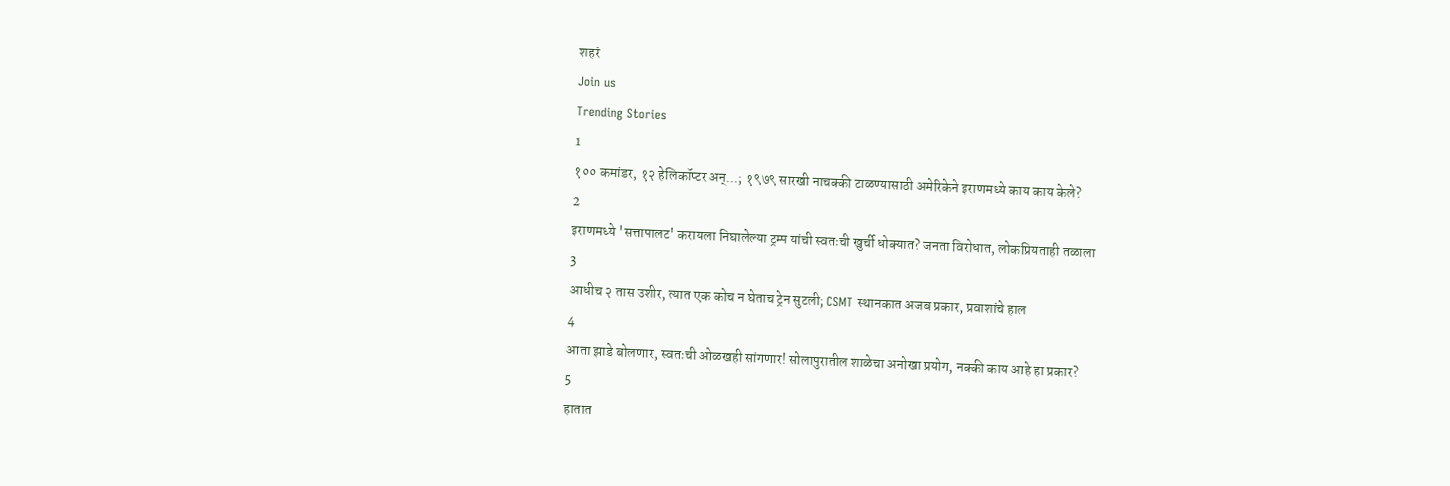शहरं
Join us
Trending Stories
1
१०० कमांडर, १२ हेलिकॉप्टर अन्...; १९७९ सारखी नाचक्की टाळण्यासाठी अमेरिकेने इराणमध्ये काय काय केले?
2
इराणमध्ये 'सत्तापालट' करायला निघालेल्या ट्रम्प यांची स्वतःची खुर्ची धोक्यात? जनता विरोधात, लोकप्रियताही तळाला
3
आधीच २ तास उशीर, त्यात एक कोच न घेताच ट्रेन सुटली; CSMT स्थानकात अजब प्रकार, प्रवाशांचे हाल
4
आता झाडे बोलणार, स्वतःची ओळखही सांगणार! सोलापुरातील शाळेचा अनोखा प्रयोग, नक्की काय आहे हा प्रकार?
5
हातात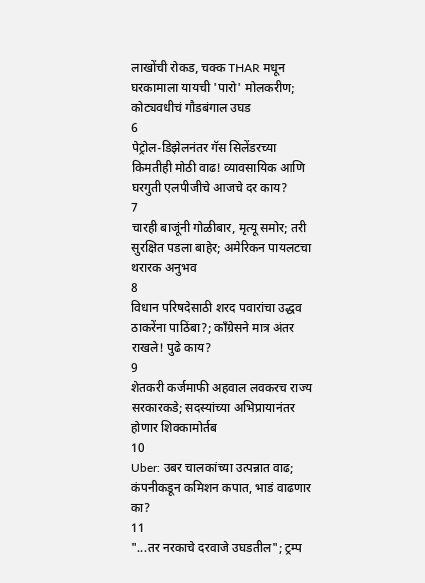लाखोंची रोकड, चक्क THAR मधून घरकामाला यायची 'पारो' मोलकरीण; कोट्यवधीचं गौडबंगाल उघड
6
पेट्रोल-डिझेलनंतर गॅस सिलेंडरच्या किमतीही मोठी वाढ! व्यावसायिक आणि घरगुती एलपीजीचे आजचे दर काय?
7
चारही बाजूंनी गोळीबार, मृत्यू समोर; तरी सुरक्षित पडला बाहेर; अमेरिकन पायलटचा थरारक अनुभव
8
विधान परिषदेसाठी शरद पवारांचा उद्धव ठाकरेंना पाठिंबा?; काँग्रेसने मात्र अंतर राखले! पुढे काय?
9
शेतकरी कर्जमाफी अहवाल लवकरच राज्य सरकारकडे; सदस्यांच्या अभिप्रायानंतर होणार शिक्कामोर्तब
10
Uber: उबर चालकांच्या उत्पन्नात वाढ; कंपनीकडून कमिशन कपात, भाडं वाढणार का?
11
"...तर नरकाचे दरवाजे उघडतील"; ट्रम्प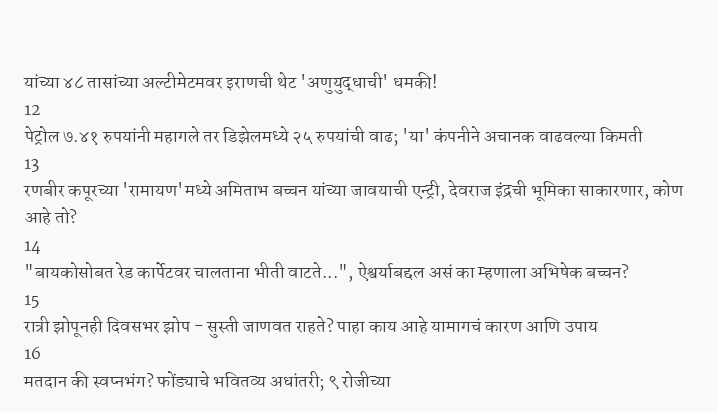यांच्या ४८ तासांच्या अल्टीमेटमवर इराणची थेट 'अणुयुद्धाची' धमकी!
12
पेट्रोल ७.४१ रुपयांनी महागले तर डिझेलमध्ये २५ रुपयांची वाढ; 'या' कंपनीने अचानक वाढवल्या किमती
13
रणबीर कपूरच्या 'रामायण'मध्ये अमिताभ बच्चन यांच्या जावयाची एन्ट्री, देवराज इंद्रची भूमिका साकारणार, कोण आहे तो?
14
"बायकोसोबत रेड कार्पेटवर चालताना भीती वाटते...", ऐश्वर्याबद्दल असं का म्हणाला अभिषेक बच्चन?
15
रात्री झोपूनही दिवसभर झोप - सुस्ती जाणवत राहते? पाहा काय आहे यामागचं कारण आणि उपाय
16
मतदान की स्वप्नभंग? फोंड्याचे भवितव्य अधांतरी; ९ रोजीच्या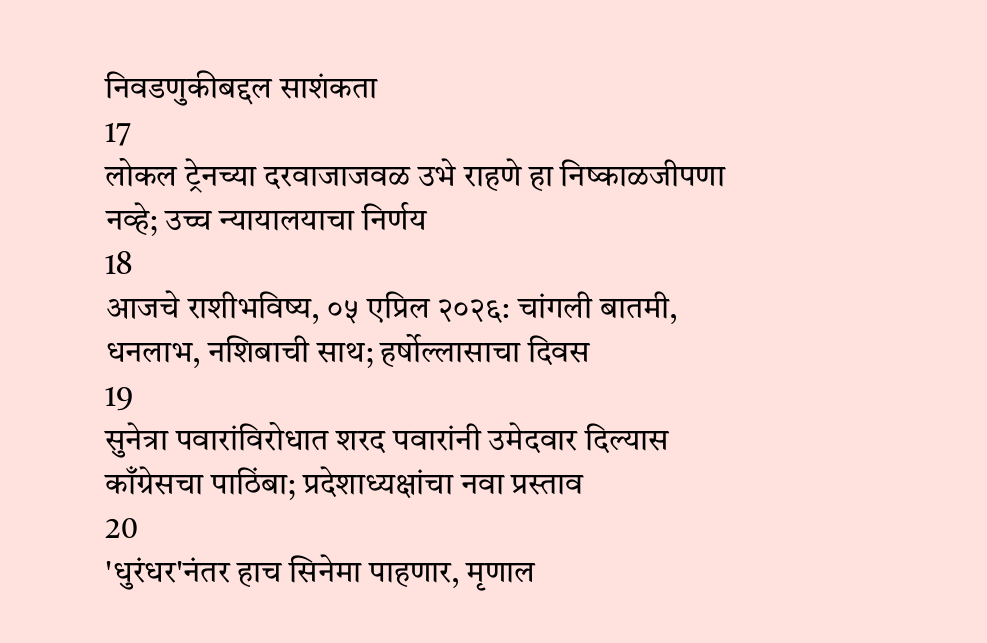निवडणुकीबद्दल साशंकता
17
लोकल ट्रेनच्या दरवाजाजवळ उभे राहणे हा निष्काळजीपणा नव्हे; उच्च न्यायालयाचा निर्णय
18
आजचे राशीभविष्य, ०५ एप्रिल २०२६: चांगली बातमी, धनलाभ, नशिबाची साथ; हर्षोल्लासाचा दिवस
19
सुनेत्रा पवारांविरोधात शरद पवारांनी उमेदवार दिल्यास काँग्रेसचा पाठिंबा; प्रदेशाध्यक्षांचा नवा प्रस्ताव
20
'धुरंधर'नंतर हाच सिनेमा पाहणार, मृणाल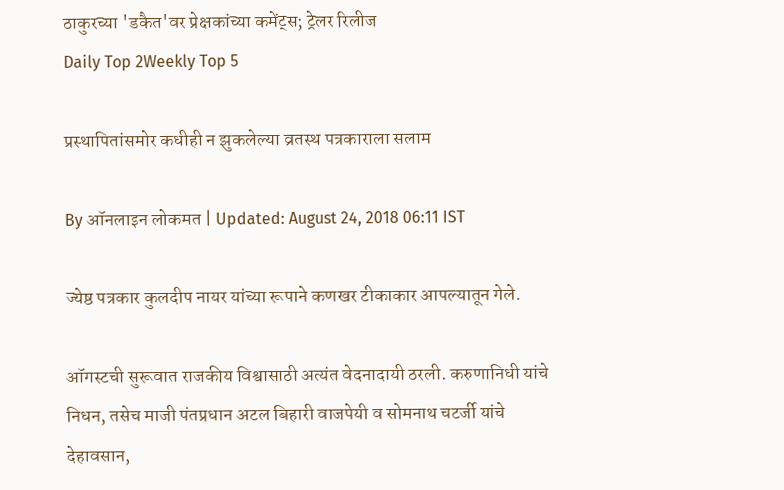ठाकुरच्या 'डकैत'वर प्रेक्षकांच्या कमेंट्स; ट्रेलर रिलीज
Daily Top 2Weekly Top 5

प्रस्थापितांसमोर कधीही न झुकलेल्या व्रतस्थ पत्रकाराला सलाम

By ऑनलाइन लोकमत | Updated: August 24, 2018 06:11 IST

ज्येष्ठ पत्रकार कुलदीप नायर यांच्या रूपाने कणखर टीकाकार आपल्यातून गेले.

ऑगस्टची सुरूवात राजकीय विश्वासाठी अत्यंत वेदनादायी ठरली. करुणानिधी यांचे निधन, तसेच माजी पंतप्रधान अटल बिहारी वाजपेयी व सोमनाथ चटर्जी यांचे देहावसान,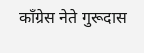काँग्रेस नेते गुरूदास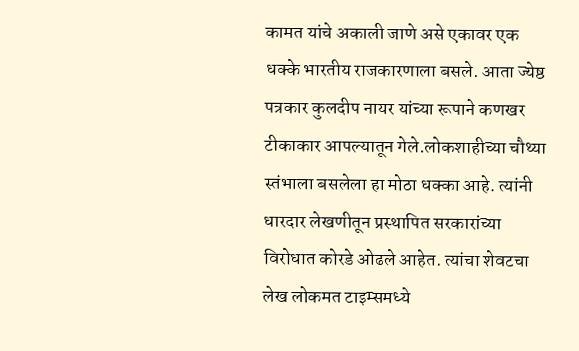कामत यांचे अकाली जाणे असे एकावर एक धक्के भारतीय राजकारणाला बसले. आता ज्येष्ठ पत्रकार कुलदीप नायर यांच्या रूपाने कणखर टीकाकार आपल्यातून गेले.लोकशाहीच्या चौथ्या स्तंभाला बसलेला हा मोठा धक्का आहे. त्यांनी धारदार लेखणीतून प्रस्थापित सरकारांच्या विरोधात कोरडे ओढले आहेत. त्यांचा शेवटचा लेख लोकमत टाइम्समध्ये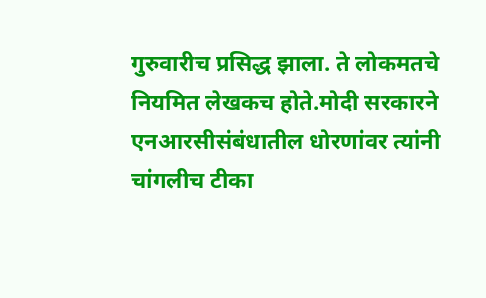गुरुवारीच प्रसिद्ध झाला. ते लोकमतचे नियमित लेखकच होते.मोदी सरकारने एनआरसीसंबंधातील धोरणांवर त्यांनी चांगलीच टीका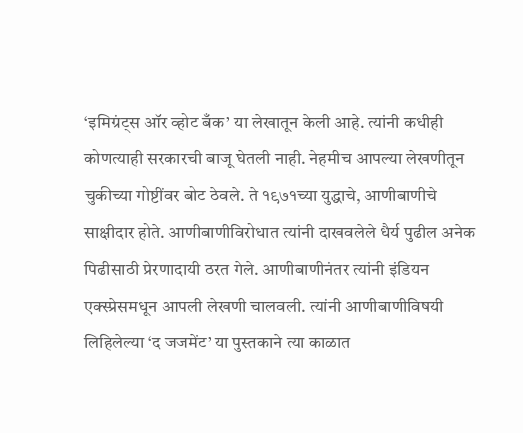‘इमिग्रंट्स ऑर व्होट बँक’ या लेखातून केली आहे. त्यांनी कधीही कोणत्याही सरकारची बाजू घेतली नाही. नेहमीच आपल्या लेखणीतून चुकीच्या गोष्टींवर बोट ठेवले. ते १९७१च्या युद्धाचे, आणीबाणीचे साक्षीदार होते. आणीबाणीविरोधात त्यांनी दाखवलेले धैर्य पुढील अनेक पिढीसाठी प्रेरणादायी ठरत गेले. आणीबाणीनंतर त्यांनी इंडियन एक्स्प्रेसमधून आपली लेखणी चालवली. त्यांनी आणीबाणीविषयी लिहिलेल्या ‘द जजमेंट’ या पुस्तकाने त्या काळात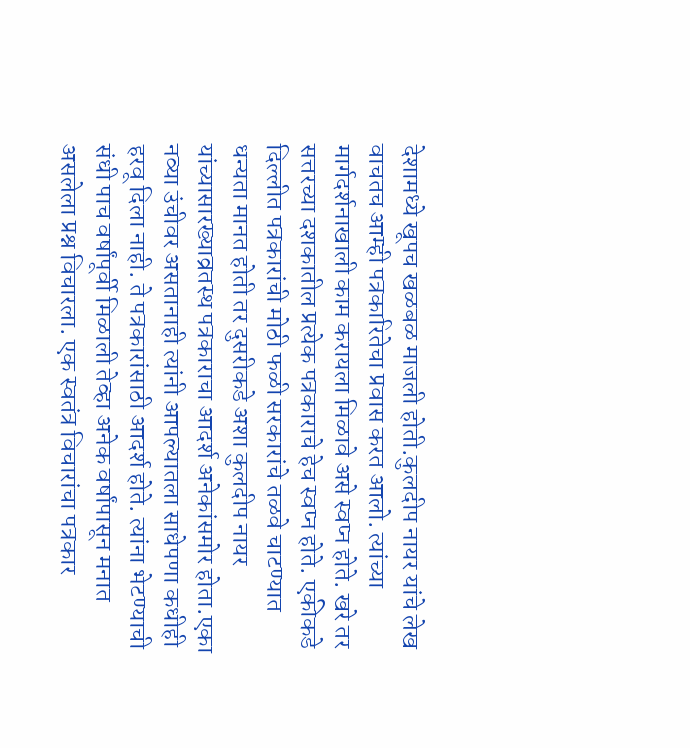देशामध्ये खूपच खळबळ माजली होती.कुलदीप नायर यांचे लेख वाचतच आम्ही पत्रकारितेचा प्रवास करत आलो. त्यांच्या मार्गदर्शनाखाली काम करायला मिळावे असे स्वप्न होते. खरे तर सत्तरच्या दशकातील प्रत्येक पत्रकाराचे हेच स्वप्न होते. एकीकडे दिल्लीत पत्रकारांची मोठी फळी सरकारांचे तळवे चाटण्यात धन्यता मानत होती तर दुसरीकडे अशा कुलदीप नायर यांच्यासारख्याव्रतस्थ पत्रकाराचा आदर्श अनेकांसमोर होता.एका नव्या उंचीवर असतानाही त्यांनी आपल्यातला साधेपणा कधीही हरवू दिला नाही. ते पत्रकारांसाठी आदर्श होते. त्यांना भेटण्याची संधी पाच वर्षांपूर्वी मिळाली तेव्हा अनेक वर्षांपासून मनात असलेला प्रश्न विचारला. एक स्वतंत्र विचारांचा पत्रकार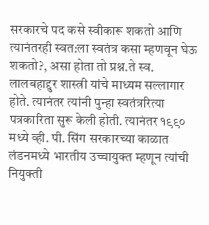सरकारचे पद कसे स्वीकारू शकतो आणि त्यानंतरही स्वत:ला स्वतंत्र कसा म्हणवून घेऊ शकतो?, असा होता तो प्रश्न.ते स्व. लालबहाद्दुर शास्त्री यांचे माध्यम सल्लागार होते. त्यानंतर त्यांनी पुन्हा स्वतंत्ररित्या पत्रकारिता सुरू केली होती. त्यानंतर १९९० मध्ये व्ही. पी. सिंग सरकारच्या काळात लंडनमध्ये भारतीय उच्चायुक्त म्हणून त्यांची नियुक्ती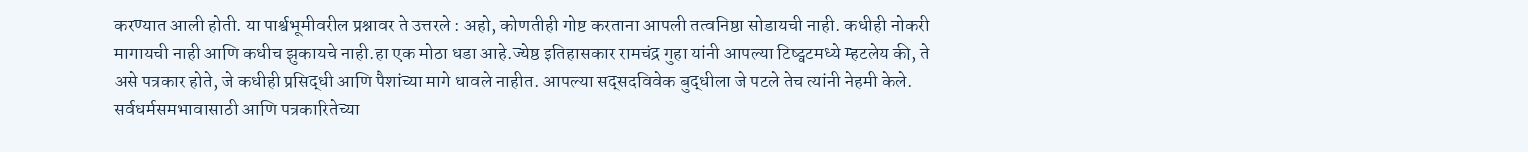करण्यात आली होती. या पार्श्वभूमीवरील प्रश्नावर ते उत्तरले : अहो, कोणतीही गोष्ट करताना आपली तत्वनिष्ठा सोडायची नाही. कधीही नोकरी मागायची नाही आणि कधीच झुकायचे नाही.हा एक मोठा धडा आहे.ज्येष्ठ इतिहासकार रामचंद्र गुहा यांनी आपल्या टिष्ट्वटमध्ये म्हटलेय की, ते असे पत्रकार होते, जे कधीही प्रसिद्धी आणि पैशांच्या मागे धावले नाहीत. आपल्या सद्सदविवेक बुद्धीला जे पटले तेच त्यांनी नेहमी केले. सर्वधर्मसमभावासाठी आणि पत्रकारितेच्या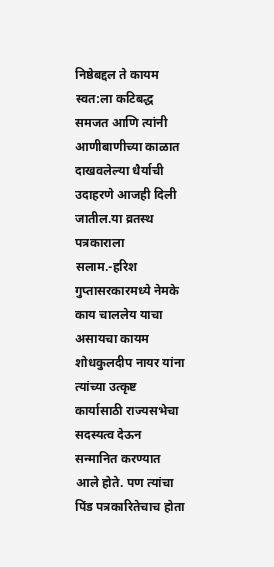निष्ठेबद्दल ते कायम स्वत:ला कटिबद्ध समजत आणि त्यांनी आणीबाणीच्या काळात दाखवलेल्या धैर्याची उदाहरणे आजही दिली जातील.या व्रतस्थ पत्रकाराला सलाम.-हरिश गुप्तासरकारमध्ये नेमके काय चाललेय याचा असायचा कायम शोधकुलदीप नायर यांना त्यांच्या उत्कृष्ट कार्यासाठी राज्यसभेचा सदस्यत्व देऊन सन्मानित करण्यात आले होते. पण त्यांचा पिंड पत्रकारितेचाच होता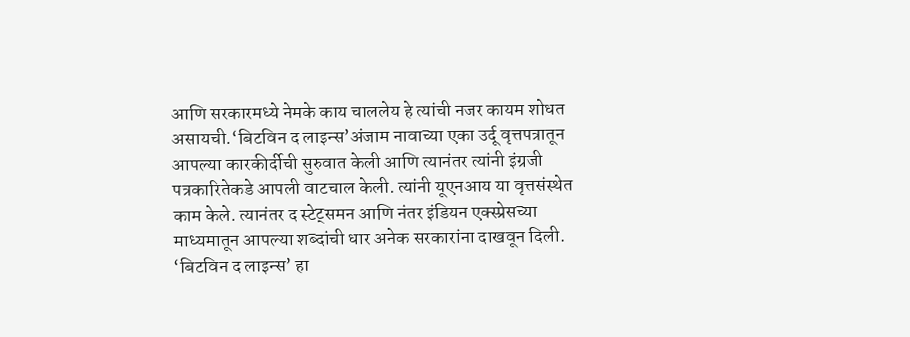आणि सरकारमध्ये नेमके काय चाललेय हे त्यांची नजर कायम शोधत असायची.‘बिटविन द लाइन्स’अंजाम नावाच्या एका उर्दू वृत्तपत्रातून आपल्या कारकीर्दीची सुरुवात केली आणि त्यानंतर त्यांनी इंग्रजी पत्रकारितेकडे आपली वाटचाल केली. त्यांनी यूएनआय या वृत्तसंस्थेत काम केले. त्यानंतर द स्टेट्समन आणि नंतर इंडियन एक्स्प्रेसच्या माध्यमातून आपल्या शब्दांची धार अनेक सरकारांना दाखवून दिली. ‘बिटविन द लाइन्स’ हा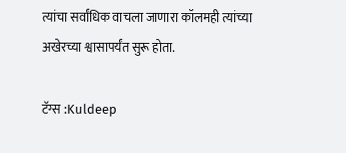त्यांचा सर्वांधिक वाचला जाणारा कॉलमही त्यांच्या अखेरच्या श्वासापर्यंत सुरू होता.

टॅग्स :Kuldeep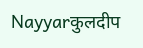Nayyarकुलदीप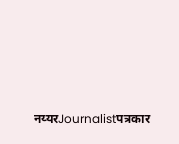नय्यरJournalistपत्रकार